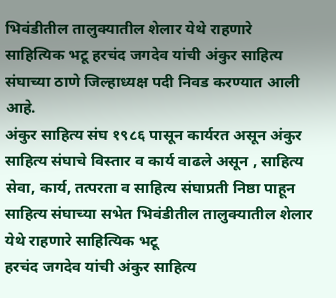भिवंडीतील तालुक्यातील शेलार येथे राहणारे साहित्यिक भटू हरचंद जगदेव यांची अंकुर साहित्य संघाच्या ठाणे जिल्हाध्यक्ष पदी निवड करण्यात आली आहे.
अंकुर साहित्य संघ १९८६ पासून कार्यरत असून अंकुर साहित्य संघाचे विस्तार व कार्य वाढले असून , साहित्य सेवा, कार्य, तत्परता व साहित्य संघाप्रती निष्ठा पाहून साहित्य संघाच्या सभेत भिवंडीतील तालुक्यातील शेलार येथे राहणारे साहित्यिक भटू
हरचंद जगदेव यांची अंकुर साहित्य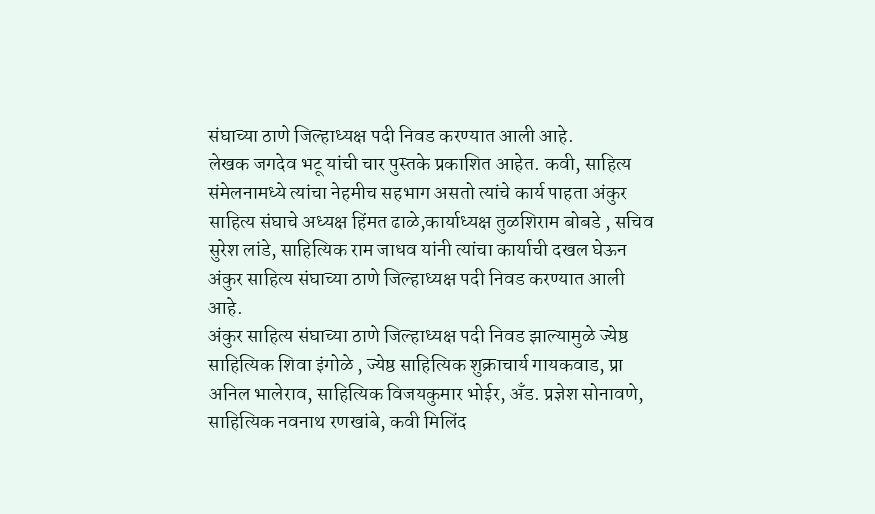संघाच्या ठाणे जिल्हाध्यक्ष पदी निवड करण्यात आली आहे.
लेखक जगदेव भटू यांची चार पुस्तके प्रकाशित आहेत. कवी, साहित्य संमेलनामध्ये त्यांचा नेहमीच सहभाग असतो त्यांचे कार्य पाहता अंकुर साहित्य संघाचे अध्यक्ष हिंमत ढाळे,कार्याध्यक्ष तुळशिराम बोबडे , सचिव सुरेश लांडे, साहित्यिक राम जाधव यांनी त्यांचा कार्याची दखल घेऊन अंकुर साहित्य संघाच्या ठाणे जिल्हाध्यक्ष पदी निवड करण्यात आली आहे.
अंकुर साहित्य संघाच्या ठाणे जिल्हाध्यक्ष पदी निवड झाल्यामुळे ज्येष्ठ साहित्यिक शिवा इंगोळे , ज्येष्ठ साहित्यिक शुक्राचार्य गायकवाड, प्रा अनिल भालेराव, साहित्यिक विजयकुमार भोईर, अँड. प्रज्ञेश सोनावणे, साहित्यिक नवनाथ रणखांबे, कवी मिलिंद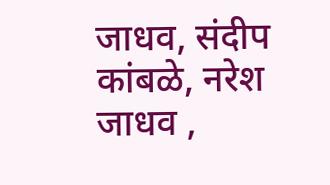जाधव, संदीप कांबळे, नरेश जाधव ,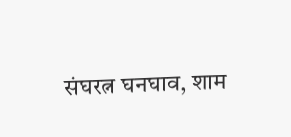संघरत्न घनघाव, शाम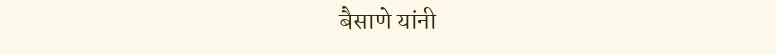बैसाणे यांनी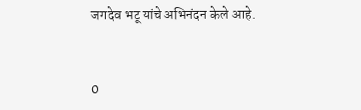जगदेव भटू यांचे अभिनंदन केले आहे.


0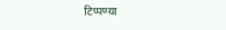टिप्पण्या